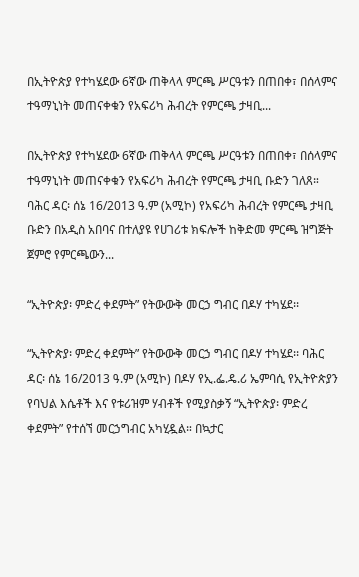በኢትዮጵያ የተካሄደው 6ኛው ጠቅላላ ምርጫ ሥርዓቱን በጠበቀ፣ በሰላምና ተዓማኒነት መጠናቀቁን የአፍሪካ ሕብረት የምርጫ ታዛቢ...

በኢትዮጵያ የተካሄደው 6ኛው ጠቅላላ ምርጫ ሥርዓቱን በጠበቀ፣ በሰላምና ተዓማኒነት መጠናቀቁን የአፍሪካ ሕብረት የምርጫ ታዛቢ ቡድን ገለጸ። ባሕር ዳር፡ ሰኔ 16/2013 ዓ.ም (አሚኮ) የአፍሪካ ሕብረት የምርጫ ታዛቢ ቡድን በአዲስ አበባና በተለያዩ የሀገሪቱ ክፍሎች ከቅድመ ምርጫ ዝግጅት ጀምሮ የምርጫውን...

“ኢትዮጵያ፡ ምድረ ቀደምት” የትውውቅ መርኃ ግብር በዶሃ ተካሄደ፡፡

“ኢትዮጵያ፡ ምድረ ቀደምት” የትውውቅ መርኃ ግብር በዶሃ ተካሄደ፡፡ ባሕር ዳር፡ ሰኔ 16/2013 ዓ.ም (አሚኮ) በዶሃ የኢ.ፌ.ዴ.ሪ ኤምባሲ የኢትዮጵያን የባህል እሴቶች እና የቱሪዝም ሃብቶች የሚያስቃኝ “ኢትዮጵያ፡ ምድረ ቀደምት” የተሰኘ መርኃግብር አካሂዷል። በኳታር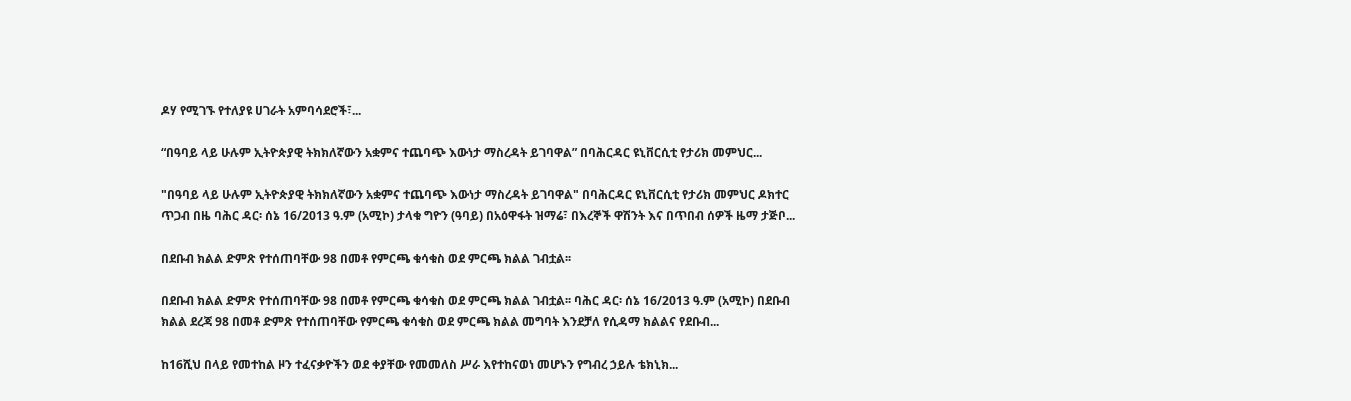ዶሃ የሚገኙ የተለያዩ ሀገራት አምባሳደሮች፣...

“በዓባይ ላይ ሁሉም ኢትዮጵያዊ ትክክለኛውን አቋምና ተጨባጭ እውነታ ማስረዳት ይገባዋል” በባሕርዳር ዩኒቨርሲቲ የታሪክ መምህር...

"በዓባይ ላይ ሁሉም ኢትዮጵያዊ ትክክለኛውን አቋምና ተጨባጭ እውነታ ማስረዳት ይገባዋል" በባሕርዳር ዩኒቨርሲቲ የታሪክ መምህር ዶክተር ጥጋብ በዜ ባሕር ዳር፡ ሰኔ 16/2013 ዓ.ም (አሚኮ) ታላቁ ግዮን (ዓባይ) በአዕዋፋት ዝማሬ፣ በእረኞች ዋሽንት እና በጥበብ ሰዎች ዜማ ታጅቦ...

በደቡብ ክልል ድምጽ የተሰጠባቸው 98 በመቶ የምርጫ ቁሳቁስ ወደ ምርጫ ክልል ገብቷል፡፡

በደቡብ ክልል ድምጽ የተሰጠባቸው 98 በመቶ የምርጫ ቁሳቁስ ወደ ምርጫ ክልል ገብቷል፡፡ ባሕር ዳር፡ ሰኔ 16/2013 ዓ.ም (አሚኮ) በደቡብ ክልል ደረጃ 98 በመቶ ድምጽ የተሰጠባቸው የምርጫ ቁሳቁስ ወደ ምርጫ ክልል መግባት እንደቻለ የሲዳማ ክልልና የደቡብ...

ከ16ሺህ በላይ የመተከል ዞን ተፈናቃዮችን ወደ ቀያቸው የመመለስ ሥራ እየተከናወነ መሆኑን የግብረ ኃይሉ ቴክኒክ...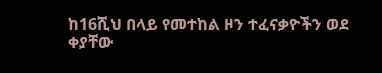ከ16ሺህ በላይ የመተከል ዞን ተፈናቃዮችን ወደ ቀያቸው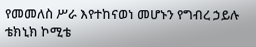የመመለስ ሥራ እየተከናወነ መሆኑን የግብረ ኃይሉ ቴክኒክ ኮሚቴ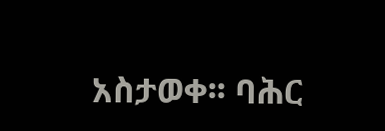አስታወቀ፡፡ ባሕር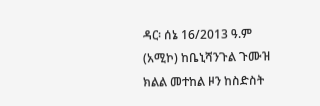ዳር፡ ሰኔ 16/2013 ዓ.ም (አሚኮ) ከቤኒሻንጉል ጉሙዝ ክልል መተከል ዞን ከስድስት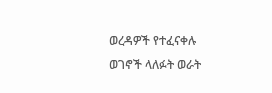ወረዳዎች የተፈናቀሉ ወገኖች ላለፉት ወራት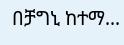በቻግኒ ከተማ...